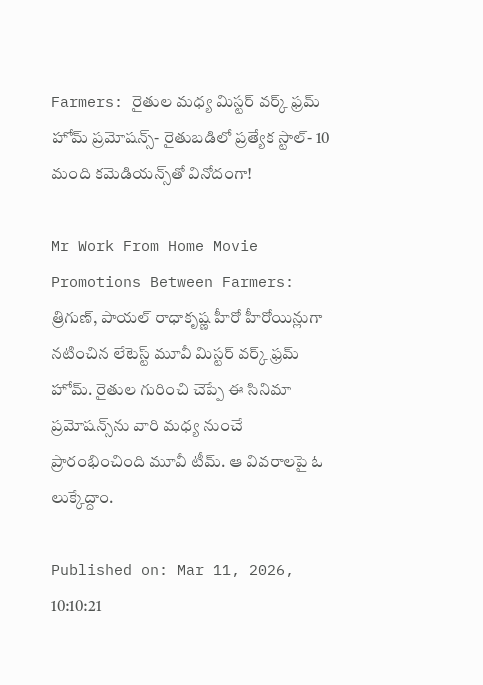Farmers: రైతుల మధ్య మిస్టర్ వర్క్ ఫ్రమ్ హోమ్ ప్రమోషన్స్- రైతుబడిలో ప్రత్యేక స్టాల్- 10 మంది కమెడియన్స్‌తో వినోదంగా!

Mr Work From Home Movie Promotions Between Farmers: త్రిగుణ్, పాయల్ రాధాకృష్ణ హీరో హీరోయిన్లుగా నటించిన లేటెస్ట్ మూవీ మిస్టర్ వర్క్ ఫ్రమ్ హోమ్. రైతుల గురించి చెప్పే ఈ సినిమా ప్రమోషన్స్‌ను వారి మధ్య నుంచే ప్రారంభించింది మూవీ టీమ్. ఆ వివరాలపై ఓ లుక్కేద్దాం.

Published on: Mar 11, 2026, 10:10:21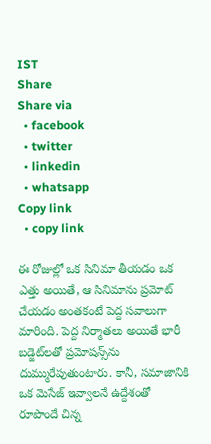IST
Share
Share via
  • facebook
  • twitter
  • linkedin
  • whatsapp
Copy link
  • copy link

ఈ రోజుల్లో ఒక సినిమా తీయడం ఒక ఎత్తు అయితే, ఆ సినిమాను ప్రమోట్ చేయడం అంతకంటే పెద్ద సవాలుగా మారింది. పెద్ద నిర్మాతలు అయితే భారీ బడ్జెట్‌లతో ప్రమోషన్స్‌ను దుమ్మురేపుతుంటారు. కానీ, సమాజానికి ఒక మెసేజ్ ఇవ్వాలనే ఉద్దేశంతో రూపొందే చిన్న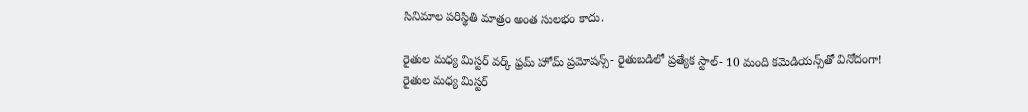సినిమాల పరిస్థితి మాత్రం అంత సులభం కాదు.

రైతుల మధ్య మిస్టర్ వర్క్ ఫ్రమ్ హోమ్ ప్రమోషన్స్- రైతుబడిలో ప్రత్యేక స్టాల్- 10 మంది కమెడియన్స్‌తో వినోదంగా!
రైతుల మధ్య మిస్టర్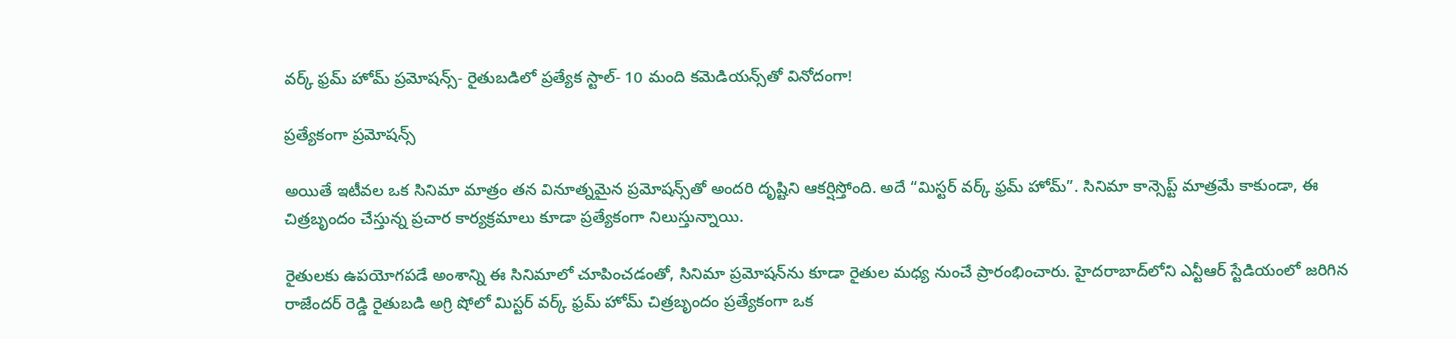వర్క్ ఫ్రమ్ హోమ్ ప్రమోషన్స్- రైతుబడిలో ప్రత్యేక స్టాల్- 10 మంది కమెడియన్స్‌తో వినోదంగా!

ప్రత్యేకంగా ప్రమోషన్స్

అయితే ఇటీవల ఒక సినిమా మాత్రం తన వినూత్నమైన ప్రమోషన్స్‌తో అందరి దృష్టిని ఆకర్షిస్తోంది. అదే “మిస్టర్ వర్క్ ఫ్రమ్ హోమ్”. సినిమా కాన్సెప్ట్ మాత్రమే కాకుండా, ఈ చిత్రబృందం చేస్తున్న ప్రచార కార్యక్రమాలు కూడా ప్రత్యేకంగా నిలుస్తున్నాయి.

రైతులకు ఉపయోగపడే అంశాన్ని ఈ సినిమాలో చూపించడంతో, సినిమా ప్రమోషన్‌ను కూడా రైతుల మధ్య నుంచే ప్రారంభించారు. హైదరాబాద్‌లోని ఎన్టీఆర్ స్టేడియంలో జరిగిన రాజేందర్ రెడ్డి రైతుబడి అగ్రి షోలో మిస్టర్ వర్క్ ఫ్రమ్ హోమ్ చిత్రబృందం ప్రత్యేకంగా ఒక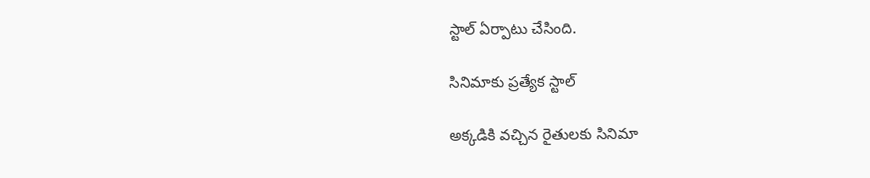స్టాల్ ఏర్పాటు చేసింది.

సినిమాకు ప్రత్యేక స్టాల్

అక్కడికి వచ్చిన రైతులకు సినిమా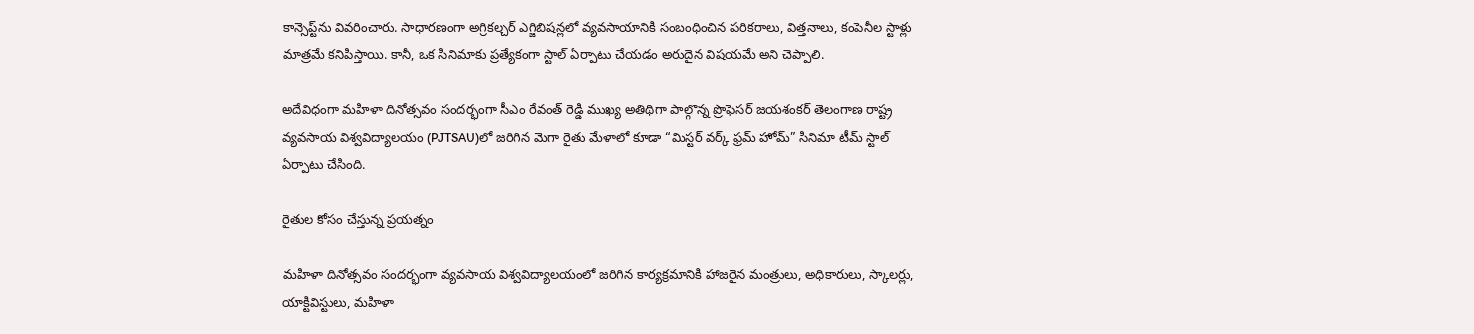కాన్సెప్ట్‌ను వివరించారు. సాధారణంగా అగ్రికల్చర్ ఎగ్జిబిషన్లలో వ్యవసాయానికి సంబంధించిన పరికరాలు, విత్తనాలు, కంపెనీల స్టాళ్లు మాత్రమే కనిపిస్తాయి. కానీ, ఒక సినిమాకు ప్రత్యేకంగా స్టాల్ ఏర్పాటు చేయడం అరుదైన విషయమే అని చెప్పాలి.

అదేవిధంగా మహిళా దినోత్సవం సందర్భంగా సీఎం రేవంత్ రెడ్డి ముఖ్య అతిథిగా పాల్గొన్న ప్రొఫెసర్ జయశంకర్ తెలంగాణ రాష్ట్ర వ్యవసాయ విశ్వవిద్యాలయం (PJTSAU)లో జరిగిన మెగా రైతు మేళాలో కూడా “మిస్టర్ వర్క్ ఫ్రమ్ హోమ్” సినిమా టీమ్ స్టాల్ ఏర్పాటు చేసింది.

రైతుల కోసం చేస్తున్న ప్రయత్నం

మహిళా దినోత్సవం సందర్భంగా వ్యవసాయ విశ్వవిద్యాలయంలో జరిగిన కార్యక్రమానికి హాజరైన మంత్రులు, అధికారులు, స్కాలర్లు, యాక్టివిస్టులు, మహిళా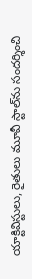యాక్టివిస్టులు, రైతులు మూవీ స్టాల్‌ను సందర్శించి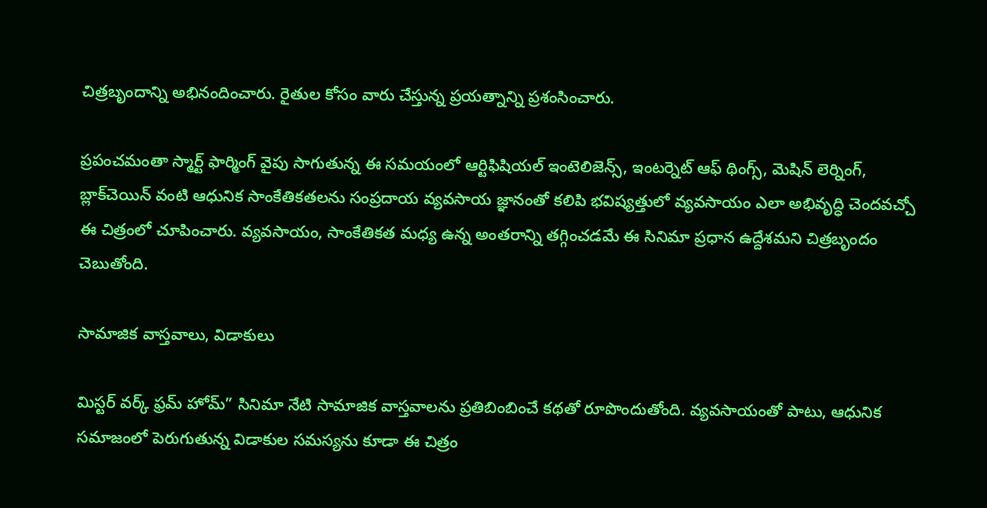చిత్రబృందాన్ని అభినందించారు. రైతుల కోసం వారు చేస్తున్న ప్రయత్నాన్ని ప్రశంసించారు.

ప్రపంచమంతా స్మార్ట్ ఫార్మింగ్ వైపు సాగుతున్న ఈ సమయంలో ఆర్టిఫిషియల్ ఇంటెలిజెన్స్, ఇంటర్నెట్ ఆఫ్ థింగ్స్, మెషిన్ లెర్నింగ్, బ్లాక్‌చెయిన్ వంటి ఆధునిక సాంకేతికతలను సంప్రదాయ వ్యవసాయ జ్ఞానంతో కలిపి భవిష్యత్తులో వ్యవసాయం ఎలా అభివృద్ధి చెందవచ్చో ఈ చిత్రంలో చూపించారు. వ్యవసాయం, సాంకేతికత మధ్య ఉన్న అంతరాన్ని తగ్గించడమే ఈ సినిమా ప్రధాన ఉద్దేశమని చిత్రబృందం చెబుతోంది.

సామాజిక వాస్తవాలు, విడాకులు

మిస్టర్ వర్క్ ఫ్రమ్ హోమ్” సినిమా నేటి సామాజిక వాస్తవాలను ప్రతిబింబించే కథతో రూపొందుతోంది. వ్యవసాయంతో పాటు, ఆధునిక సమాజంలో పెరుగుతున్న విడాకుల సమస్యను కూడా ఈ చిత్రం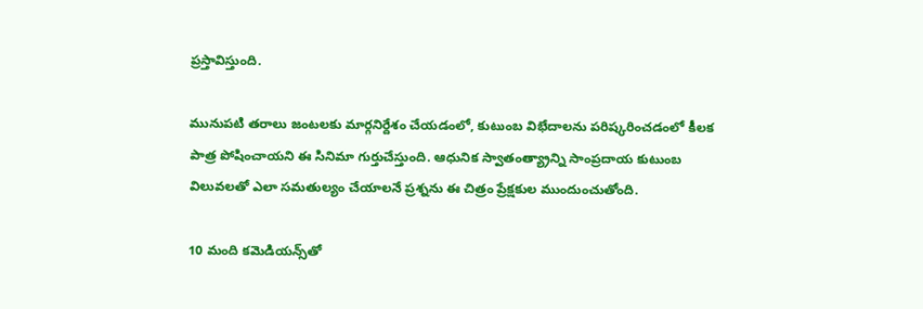ప్రస్తావిస్తుంది.

మునుపటి తరాలు జంటలకు మార్గనిర్దేశం చేయడంలో, కుటుంబ విభేదాలను పరిష్కరించడంలో కీలక పాత్ర పోషించాయని ఈ సినిమా గుర్తుచేస్తుంది. ఆధునిక స్వాతంత్య్రాన్ని సాంప్రదాయ కుటుంబ విలువలతో ఎలా సమతుల్యం చేయాలనే ప్రశ్నను ఈ చిత్రం ప్రేక్షకుల ముందుంచుతోంది.

10 మంది కమెడియన్స్‌తో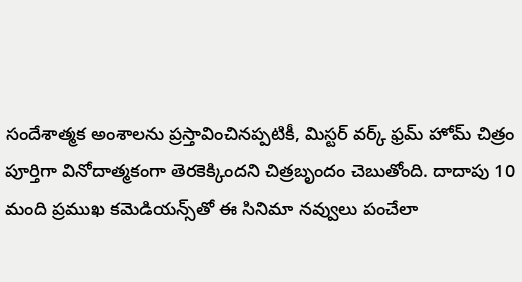సందేశాత్మక అంశాలను ప్రస్తావించినప్పటికీ, మిస్టర్ వర్క్ ఫ్రమ్ హోమ్ చిత్రం పూర్తిగా వినోదాత్మకంగా తెరకెక్కిందని చిత్రబృందం చెబుతోంది. దాదాపు 10 మంది ప్రముఖ కమెడియన్స్‌తో ఈ సినిమా నవ్వులు పంచేలా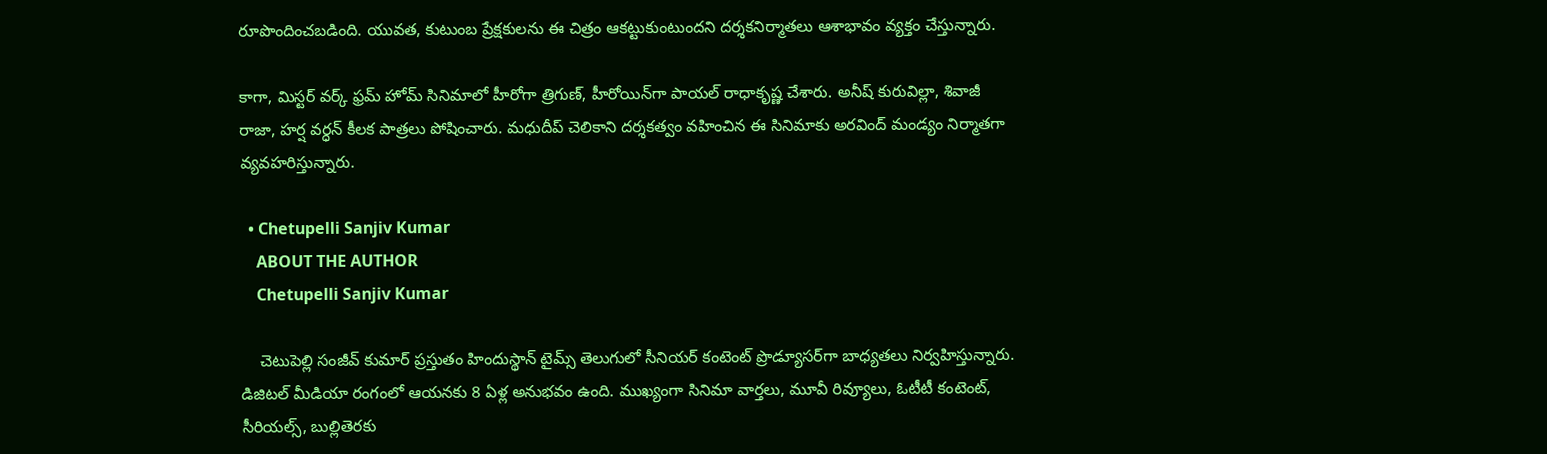రూపొందించబడింది. యువత, కుటుంబ ప్రేక్షకులను ఈ చిత్రం ఆకట్టుకుంటుందని దర్శకనిర్మాతలు ఆశాభావం వ్యక్తం చేస్తున్నారు.

కాగా, మిస్టర్ వర్క్ ఫ్రమ్ హోమ్ సినిమాలో హీరోగా త్రిగుణ్, హీరోయిన్‌గా పాయల్ రాధాకృష్ణ చేశారు. అనీష్ కురువిల్లా, శివాజీ రాజా, హర్ష వర్ధన్ కీలక పాత్రలు పోషించారు. మధుదీప్ చెలికాని దర్శకత్వం వహించిన ఈ సినిమాకు అరవింద్ మండ్యం నిర్మాతగా వ్యవహరిస్తున్నారు.

  • Chetupelli Sanjiv Kumar
    ABOUT THE AUTHOR
    Chetupelli Sanjiv Kumar

    చెటుపెల్లి సంజీవ్ కుమార్ ప్రస్తుతం హిందుస్థాన్ టైమ్స్ తెలుగులో సీనియర్ కంటెంట్ ప్రొడ్యూసర్‌గా బాధ్యతలు నిర్వహిస్తున్నారు. డిజిటల్ మీడియా రంగంలో ఆయనకు 8 ఏళ్ల అనుభవం ఉంది. ముఖ్యంగా సినిమా వార్తలు, మూవీ రివ్యూలు, ఓటీటీ కంటెంట్, సీరియల్స్, బుల్లితెరకు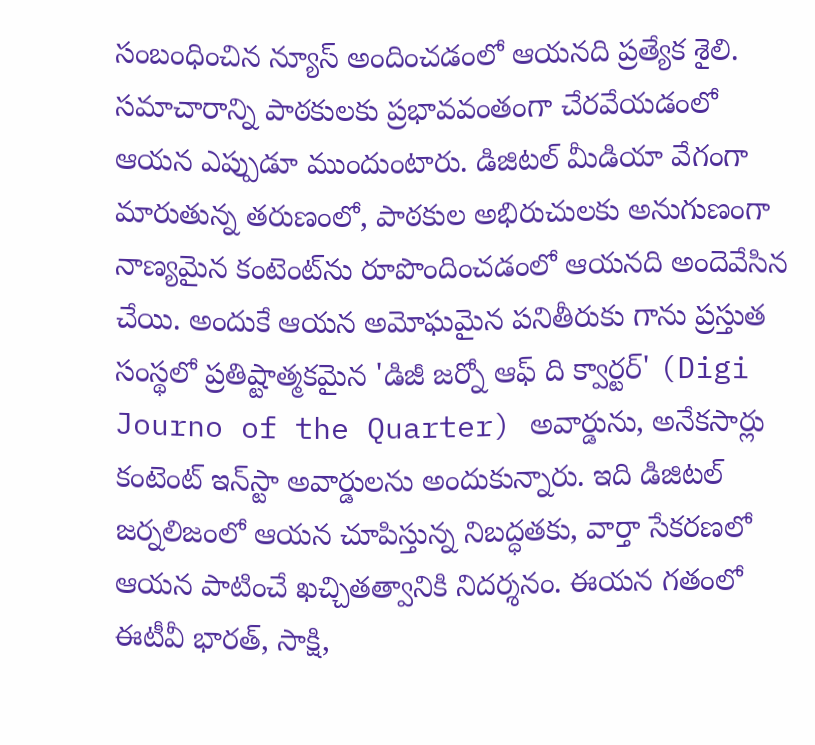సంబంధించిన న్యూస్ అందించడంలో ఆయనది ప్రత్యేక శైలి. సమాచారాన్ని పాఠకులకు ప్రభావవంతంగా చేరవేయడంలో ఆయన ఎప్పుడూ ముందుంటారు. డిజిటల్ మీడియా వేగంగా మారుతున్న తరుణంలో, పాఠకుల అభిరుచులకు అనుగుణంగా నాణ్యమైన కంటెంట్‌ను రూపొందించడంలో ఆయనది అందెవేసిన చేయి. అందుకే ఆయన అమోఘమైన పనితీరుకు గాను ప్రస్తుత సంస్థలో ప్రతిష్టాత్మకమైన 'డిజీ జర్నో ఆఫ్ ది క్వార్టర్' (Digi Journo of the Quarter) అవార్డును, అనేకసార్లు కంటెంట్ ఇన్‌స్టా అవార్డులను అందుకున్నారు. ఇది డిజిటల్ జర్నలిజంలో ఆయన చూపిస్తున్న నిబద్ధతకు, వార్తా సేకరణలో ఆయన పాటించే ఖచ్చితత్వానికి నిదర్శనం. ఈయన గతంలో ఈటీవీ భారత్, సాక్షి,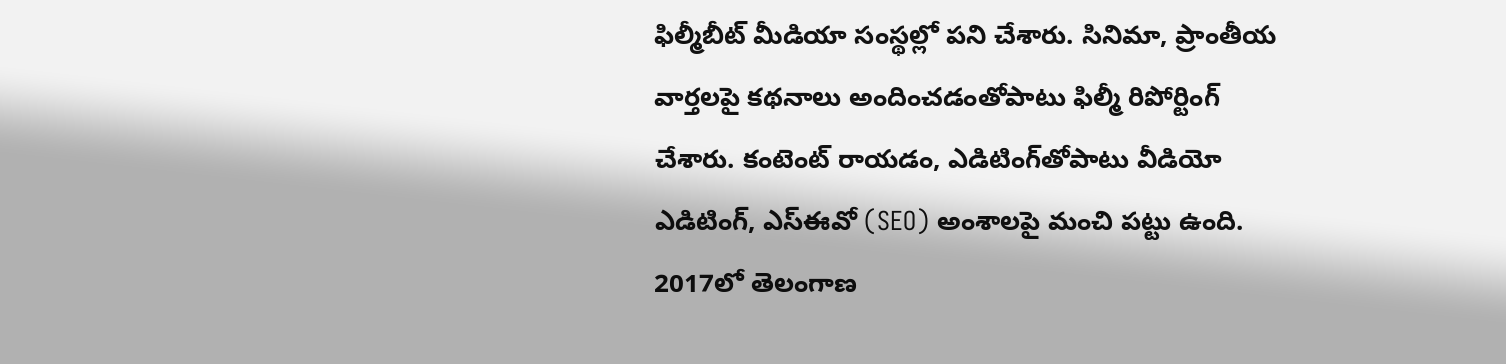ఫిల్మీబీట్ మీడియా సంస్థల్లో పని చేశారు. సినిమా, ప్రాంతీయ వార్తలపై కథనాలు అందించడంతోపాటు ఫిల్మీ రిపోర్టింగ్ చేశారు. కంటెంట్ రాయడం, ఎడిటింగ్‌తోపాటు వీడియో ఎడిటింగ్, ఎస్‌ఈవో (SEO) అంశాలపై మంచి పట్టు ఉంది. 2017లో తెలంగాణ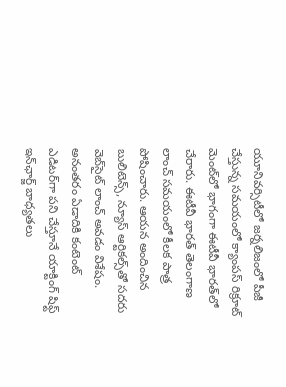యూనివర్సిటీలో జర్నలిజంలో పీజీ చేస్తున్న సమయంలో క్యాంపస్ రిక్రూట్ మెంట్‌లో భాగంగా ఈటీవీ భారత్‌లో చేరారు. ఈటీవీ భారత్ తెలంగాణ లాంచ్ సమయంలో కీలక పాత్ర పోషించారు. ఆయన అందించిన బులిటెన్స్, న్యూస్ ఆర్టికల్స్‌తో సదరు వెబ్‌సైట్ లాంచ్ అవడం విశేషం. అనంతరం ఏడాదికి కంటెంట్ ఎడిటర్‌గా పని చేస్తూనే యాక్టింగ్ షిఫ్ట్ ఇన్‌ఛార్జ్ బాధ్యతలు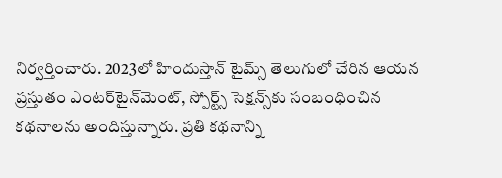నిర్వర్తించారు. 2023లో హిందుస్తాన్ టైమ్స్ తెలుగులో చేరిన ఆయన ప్రస్తుతం ఎంటర్‌టైన్‌మెంట్, స్పోర్ట్స్ సెక్షన్స్‌కు సంబంధించిన కథనాలను అందిస్తున్నారు. ప్రతి కథనాన్ని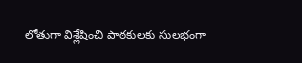లోతుగా విశ్లేషించి పాఠకులకు సులభంగా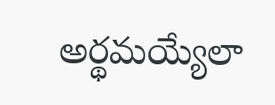అర్థమయ్యేలా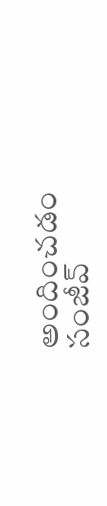అందించడం సంజీవ్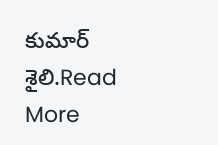కుమార్ శైలి.Read More